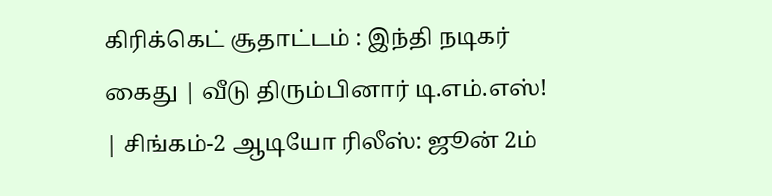கிரிக்கெட் சூதாட்டம் : இந்தி நடிகர் கைது | வீடு திரும்பினார் டி.எம்.எஸ்! | சிங்கம்-2 ஆடியோ ரிலீஸ்: ஜூன் 2ம்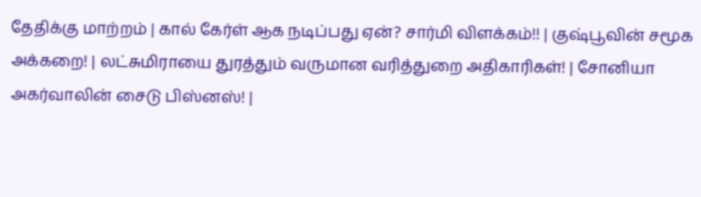தேதிக்கு மாற்றம் | கால் கேர்ள் ஆக நடிப்பது ஏன்? சார்மி விளக்கம்!! | குஷ்பூவின் சமூக அக்கறை! | லட்சுமிராயை துரத்தும் வருமான வரித்துறை அதிகாரிகள்! | சோனியா அகர்வாலின் சைடு பிஸ்னஸ்! |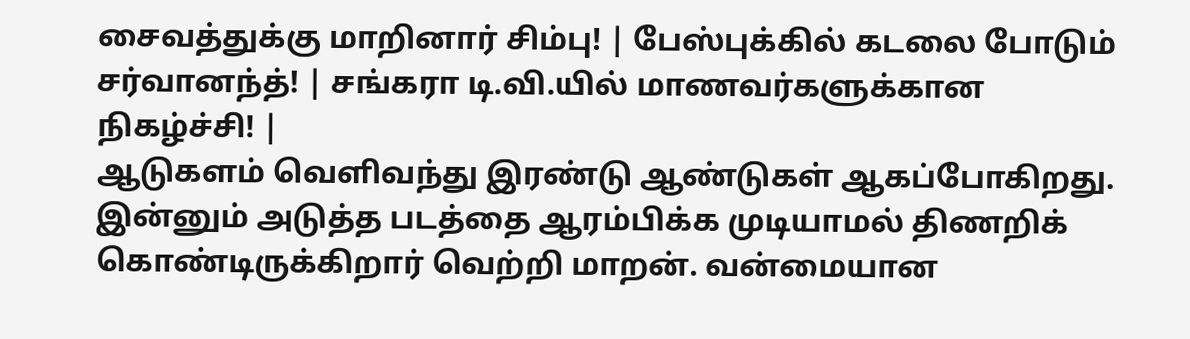சைவத்துக்கு மாறினார் சிம்பு! | பேஸ்புக்கில் கடலை போடும் சர்வானந்த்! | சங்கரா டி.வி.யில் மாணவர்களுக்கான நிகழ்ச்சி! |
ஆடுகளம் வெளிவந்து இரண்டு ஆண்டுகள் ஆகப்போகிறது. இன்னும் அடுத்த படத்தை ஆரம்பிக்க முடியாமல் திணறிக் கொண்டிருக்கிறார் வெற்றி மாறன். வன்மையான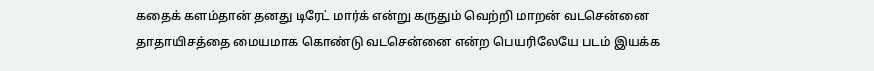கதைக் களம்தான் தனது டிரேட் மார்க் என்று கருதும் வெற்றி மாறன் வடசென்னை தாதாயிசத்தை மையமாக கொண்டு வடசென்னை என்ற பெயரிலேயே படம் இயக்க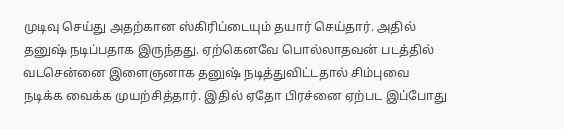முடிவு செய்து அதற்கான ஸ்கிரிப்டையும் தயார் செய்தார். அதில் தனுஷ் நடிப்பதாக இருந்தது. ஏற்கெனவே பொல்லாதவன் படத்தில் வடசென்னை இளைஞனாக தனுஷ் நடித்துவிட்டதால் சிம்புவை நடிக்க வைக்க முயற்சித்தார். இதில் ஏதோ பிரச்னை ஏற்பட இப்போது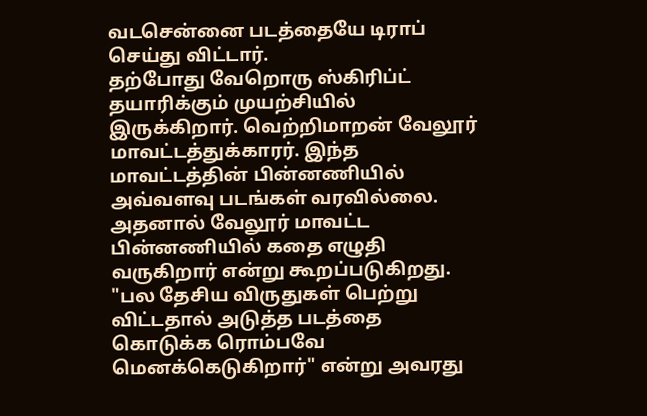வடசென்னை படத்தையே டிராப் செய்து விட்டார்.
தற்போது வேறொரு ஸ்கிரிப்ட் தயாரிக்கும் முயற்சியில் இருக்கிறார். வெற்றிமாறன் வேலூர் மாவட்டத்துக்காரர். இந்த மாவட்டத்தின் பின்னணியில் அவ்வளவு படங்கள் வரவில்லை. அதனால் வேலூர் மாவட்ட பின்னணியில் கதை எழுதி வருகிறார் என்று கூறப்படுகிறது. "பல தேசிய விருதுகள் பெற்று விட்டதால் அடுத்த படத்தை கொடுக்க ரொம்பவே மெனக்கெடுகிறார்" என்று அவரது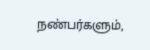நண்பர்களும்,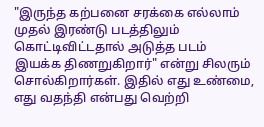"இருந்த கற்பனை சரக்கை எல்லாம் முதல் இரண்டு படத்திலும் கொட்டிவிட்டதால் அடுத்த படம் இயக்க திணறுகிறார்" என்று சிலரும் சொல்கிறார்கள். இதில் எது உண்மை, எது வதந்தி என்பது வெற்றி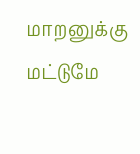மாறனுக்கு மட்டுமே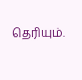தெரியும்.